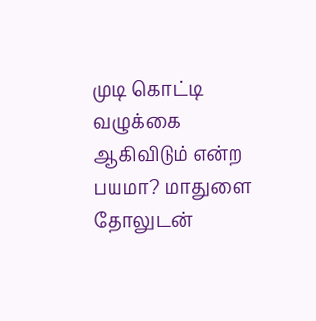முடி கொட்டி வழுக்கை ஆகிவிடும் என்ற பயமா? மாதுளை தோலுடன்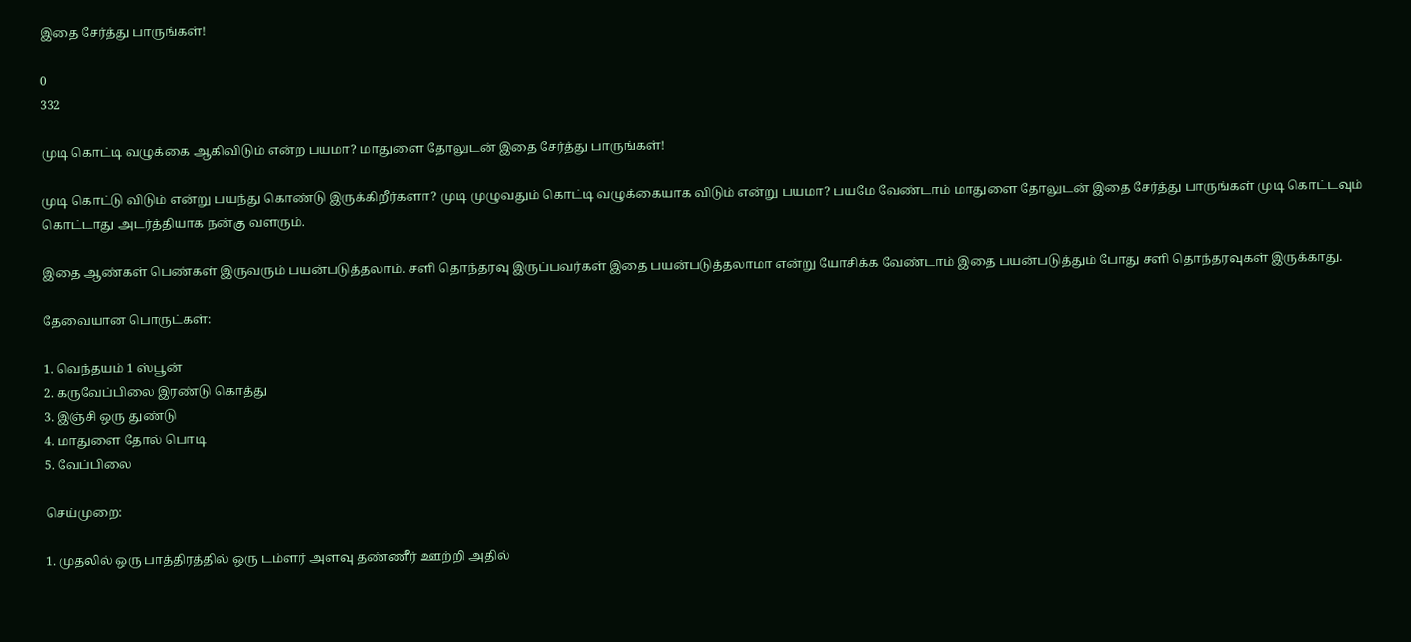இதை சேர்த்து பாருங்கள்!

0
332

முடி கொட்டி வழுக்கை ஆகிவிடும் என்ற பயமா? மாதுளை தோலுடன் இதை சேர்த்து பாருங்கள்!

முடி கொட்டு விடும் என்று பயந்து கொண்டு இருக்கிறீர்களா? முடி முழுவதும் கொட்டி வழுக்கையாக விடும் என்று பயமா? பயமே வேண்டாம் மாதுளை தோலுடன் இதை சேர்த்து பாருங்கள் முடி கொட்டவும் கொட்டாது அடர்த்தியாக நன்கு வளரும்.

இதை ஆண்கள் பெண்கள் இருவரும் பயன்படுத்தலாம். சளி தொந்தரவு இருப்பவர்கள் இதை பயன்படுத்தலாமா என்று யோசிக்க வேண்டாம் இதை பயன்படுத்தும் போது சளி தொந்தரவுகள் இருக்காது.

தேவையான பொருட்கள்:

1. வெந்தயம் 1 ஸ்பூன்
2. கருவேப்பிலை இரண்டு கொத்து
3. இஞ்சி ஒரு துண்டு
4. மாதுளை தோல் பொடி
5. வேப்பிலை

செய்முறை:

1. முதலில் ஒரு பாத்திரத்தில் ஒரு டம்ளர் அளவு தண்ணீர் ஊற்றி அதில்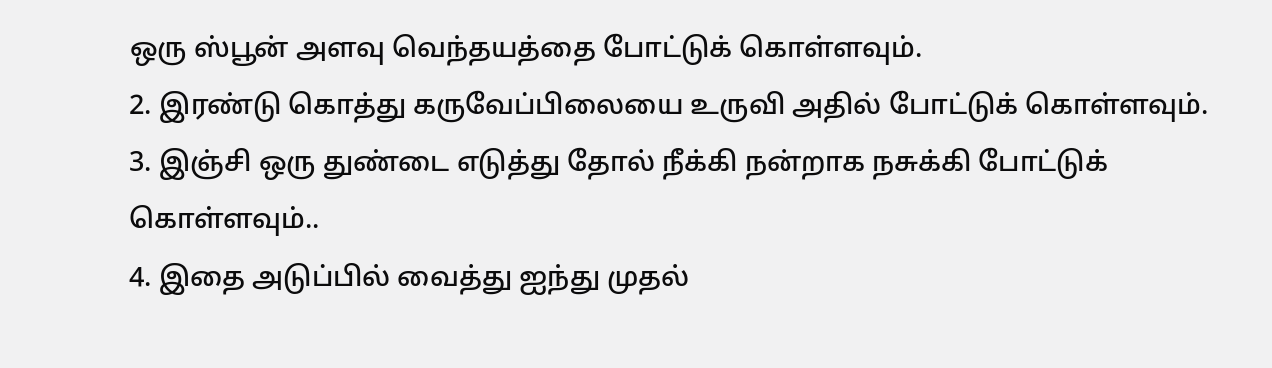ஒரு ஸ்பூன் அளவு வெந்தயத்தை போட்டுக் கொள்ளவும்.
2. இரண்டு கொத்து கருவேப்பிலையை உருவி அதில் போட்டுக் கொள்ளவும்.
3. இஞ்சி ஒரு துண்டை எடுத்து தோல் நீக்கி நன்றாக நசுக்கி போட்டுக் கொள்ளவும்..
4. இதை அடுப்பில் வைத்து ஐந்து முதல்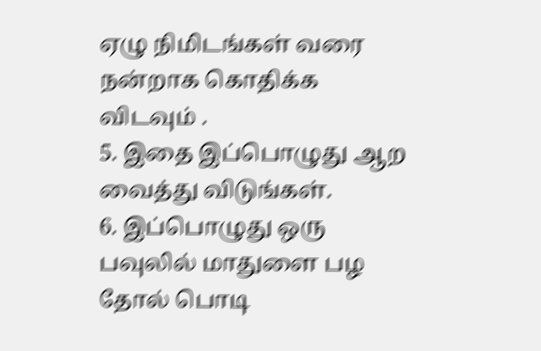ஏழு நிமிடங்கள் வரை நன்றாக கொதிக்க விடவும் .
5. இதை இப்பொழுது ஆற வைத்து விடுங்கள்.
6. இப்பொழுது ஒரு பவுலில் மாதுளை பழ தோல் பொடி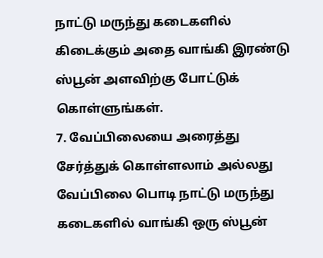நாட்டு மருந்து கடைகளில் கிடைக்கும் அதை வாங்கி இரண்டு ஸ்பூன் அளவிற்கு போட்டுக் கொள்ளுங்கள்.
7. வேப்பிலையை அரைத்து சேர்த்துக் கொள்ளலாம் அல்லது வேப்பிலை பொடி நாட்டு மருந்து கடைகளில் வாங்கி ஒரு ஸ்பூன்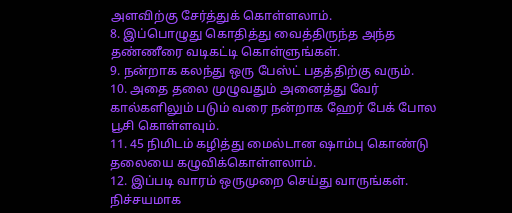அளவிற்கு சேர்த்துக் கொள்ளலாம்.
8. இப்பொழுது கொதித்து வைத்திருந்த அந்த தண்ணீரை வடிகட்டி கொள்ளுங்கள்.
9. நன்றாக கலந்து ஒரு பேஸ்ட் பதத்திற்கு வரும்.
10. அதை தலை முழுவதும் அனைத்து வேர் கால்களிலும் படும் வரை நன்றாக ஹேர் பேக் போல பூசி கொள்ளவும்.
11. 45 நிமிடம் கழித்து மைல்டான ஷாம்பு கொண்டு தலையை கழுவிக்கொள்ளலாம்.
12. இப்படி வாரம் ஒருமுறை செய்து வாருங்கள். நிச்சயமாக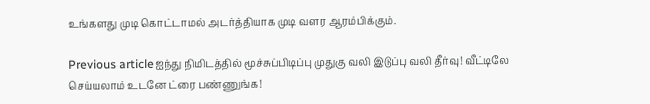உங்களது முடி கொட்டாமல் அடர்த்தியாக முடி வளர ஆரம்பிக்கும்.

Previous articleஐந்து நிமிடத்தில் மூச்சுப்பிடிப்பு முதுகு வலி இடுப்பு வலி தீர்வு! வீட்டிலே செய்யலாம் உடனே ட்ரை பண்ணுங்க!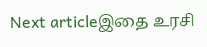Next articleஇதை உரசி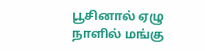பூசினால் ஏழு நாளில் மங்கு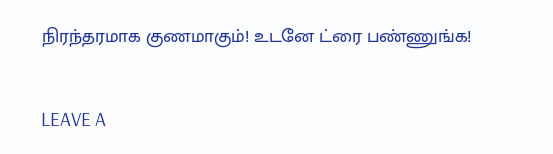நிரந்தரமாக குணமாகும்! உடனே ட்ரை பண்ணுங்க!

LEAVE A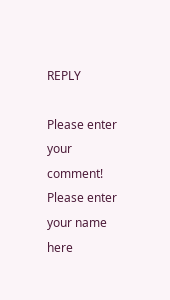REPLY

Please enter your comment!
Please enter your name here